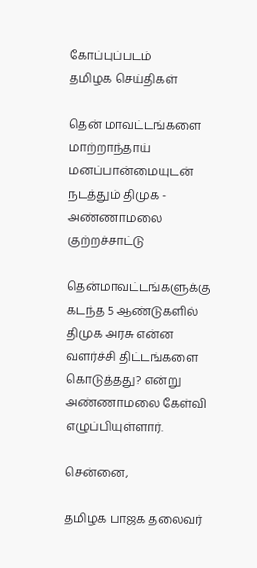கோப்புப்படம்
தமிழக செய்திகள்

தென் மாவட்டங்களை மாற்றாந்தாய் மனப்பான்மையுடன் நடத்தும் திமுக - அண்ணாமலை குற்றச்சாட்டு

தென்மாவட்டங்களுக்கு கடந்த 5 ஆண்டுகளில் திமுக அரசு என்ன வளர்ச்சி திட்டங்களை கொடுத்தது? என்று அண்ணாமலை கேள்வி எழுப்பியுள்ளார்.

சென்னை,

தமிழக பாஜக தலைவர்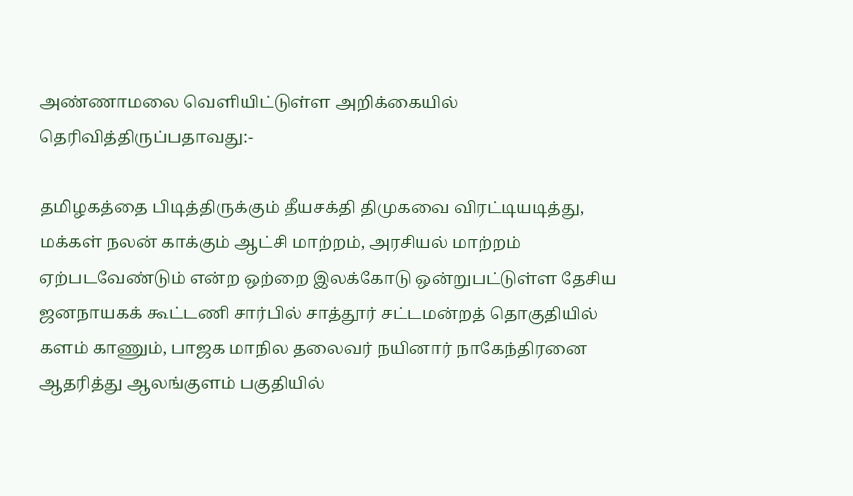அண்ணாமலை வெளியிட்டுள்ள அறிக்கையில் தெரிவித்திருப்பதாவது:-

தமிழகத்தை பிடித்திருக்கும் தீயசக்தி திமுகவை விரட்டியடித்து, மக்கள் நலன் காக்கும் ஆட்சி மாற்றம், அரசியல் மாற்றம் ஏற்படவேண்டும் என்ற ஒற்றை இலக்கோடு ஒன்றுபட்டுள்ள தேசிய ஜனநாயகக் கூட்டணி சார்பில் சாத்தூர் சட்டமன்றத் தொகுதியில் களம் காணும், பாஜக மாநில தலைவர் நயினார் நாகேந்திரனை ஆதரித்து ஆலங்குளம் பகுதியில்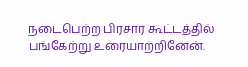நடைபெற்ற பிரசார கூட்டத்தில் பங்கேற்று உரையாற்றினேன்.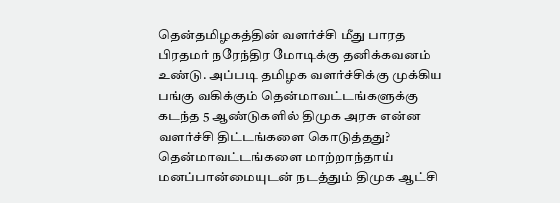தென்தமிழகத்தின் வளர்ச்சி மீது பாரத பிரதமர் நரேந்திர மோடிக்கு தனிக்கவனம் உண்டு. அப்படி தமிழக வளர்ச்சிக்கு முக்கிய பங்கு வகிக்கும் தென்மாவட்டங்களுக்கு கடந்த 5 ஆண்டுகளில் திமுக அரசு என்ன வளர்ச்சி திட்டங்களை கொடுத்தது? தென்மாவட்டங்களை மாற்றாந்தாய் மனப்பான்மையுடன் நடத்தும் திமுக ஆட்சி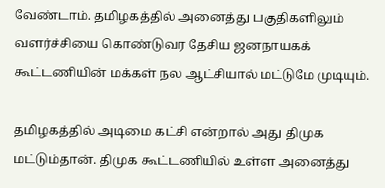வேண்டாம். தமிழகத்தில் அனைத்து பகுதிகளிலும் வளர்ச்சியை கொண்டுவர தேசிய ஜனநாயகக் கூட்டணியின் மக்கள் நல ஆட்சியால் மட்டுமே முடியும்.

தமிழகத்தில் அடிமை கட்சி என்றால் அது திமுக மட்டும்தான். திமுக கூட்டணியில் உள்ள அனைத்து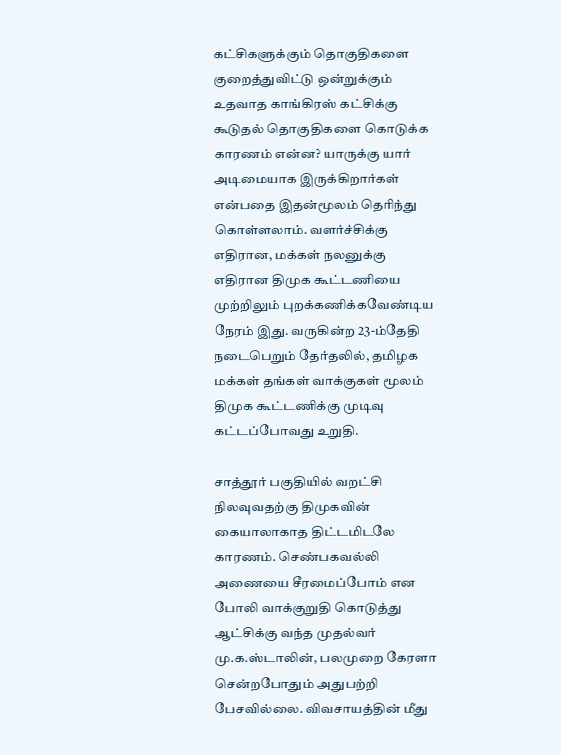கட்சிகளுக்கும் தொகுதிகளை குறைத்துவிட்டு ஒன்றுக்கும் உதவாத காங்கிரஸ் கட்சிக்கு கூடுதல் தொகுதிகளை கொடுக்க காரணம் என்ன? யாருக்கு யார் அடிமையாக இருக்கிறார்கள் என்பதை இதன்மூலம் தெரிந்து கொள்ளலாம். வளர்ச்சிக்கு எதிரான, மக்கள் நலனுக்கு எதிரான திமுக கூட்டணியை முற்றிலும் புறக்கணிக்கவேண்டிய நேரம் இது. வருகின்ற 23-ம்தேதி நடைபெறும் தேர்தலில், தமிழக மக்கள் தங்கள் வாக்குகள் மூலம் திமுக கூட்டணிக்கு முடிவு கட்டப்போவது உறுதி.

சாத்தூர் பகுதியில் வறட்சி நிலவுவதற்கு திமுகவின் கையாலாகாத திட்டமிடலே காரணம். செண்பகவல்லி அணையை சீரமைப்போம் என போலி வாக்குறுதி கொடுத்து ஆட்சிக்கு வந்த முதல்வர் மு.க.ஸ்டாலின், பலமுறை கேரளா சென்றபோதும் அதுபற்றி பேசவில்லை. விவசாயத்தின் மீது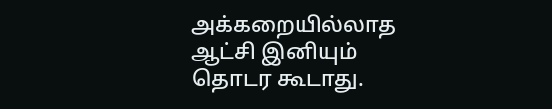அக்கறையில்லாத ஆட்சி இனியும் தொடர கூடாது.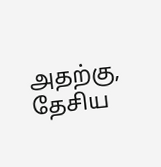அதற்கு, தேசிய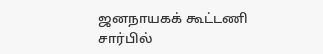ஜனநாயகக் கூட்டணி சார்பில்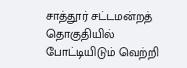சாத்தூர் சட்டமன்றத் தொகுதியில் போட்டியிடும் வெற்றி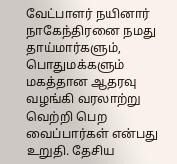வேட்பாளர் நயினார் நாகேந்திரனை நமது தாய்மார்களும், பொதுமக்களும் மகத்தான ஆதரவு வழங்கி வரலாற்று வெற்றி பெற வைப்பார்கள் என்பது உறுதி. தேசிய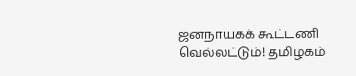ஜனநாயகக் கூட்டணி வெல்லட்டும்! தமிழகம்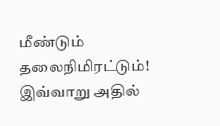மீண்டும் தலைநிமிரட்டும்! இவ்வாறு அதில்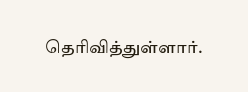தெரிவித்துள்ளார்.